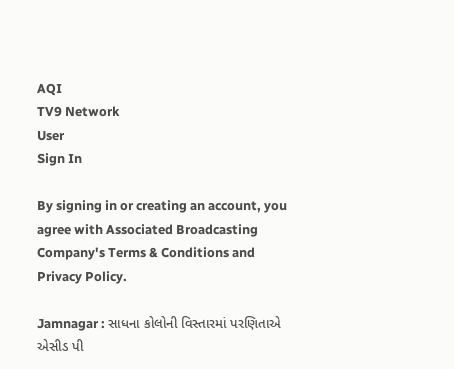AQI
TV9 Network
User
Sign In

By signing in or creating an account, you agree with Associated Broadcasting Company's Terms & Conditions and Privacy Policy.

Jamnagar : સાધના કોલોની વિસ્તારમાં પરણિતાએ એસીડ પી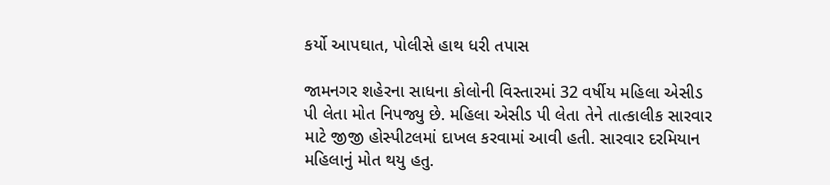કર્યો આપઘાત, પોલીસે હાથ ધરી તપાસ

જામનગર શહેરના સાધના કોલોની વિસ્તારમાં 32 વર્ષીય મહિલા એસીડ પી લેતા મોત નિપજ્યુ છે. મહિલા એસીડ પી લેતા તેને તાત્કાલીક સારવાર માટે જીજી હોસ્પીટલમાં દાખલ કરવામાં આવી હતી. સારવાર દરમિયાન મહિલાનું મોત થયુ હતુ.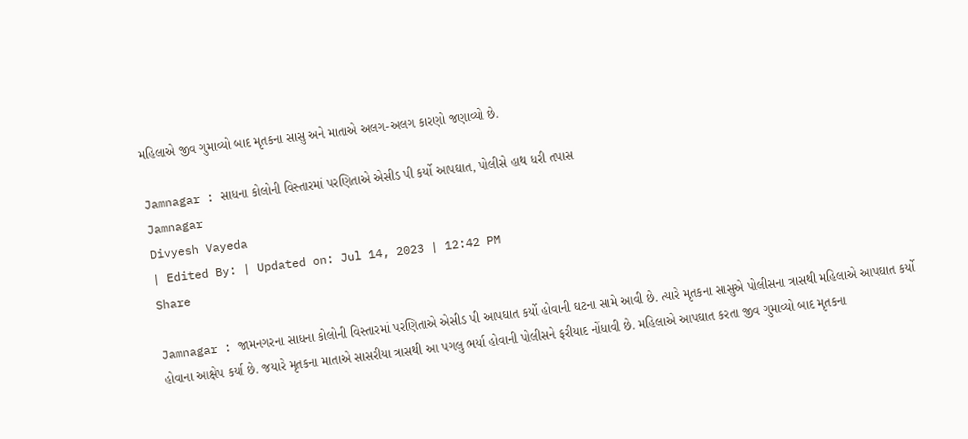મહિલાએ જીવ ગુમાવ્યો બાદ મૃતકના સાસુ અને માતાએ અલગ-અલગ કારણો જણાવ્યો છે.

Jamnagar : સાધના કોલોની વિસ્તારમાં પરણિતાએ એસીડ પી કર્યો આપઘાત, પોલીસે હાથ ધરી તપાસ
Jamnagar
Divyesh Vayeda
| Edited By: | Updated on: Jul 14, 2023 | 12:42 PM
Share

Jamnagar : જામનગરના સાધના કોલોની વિસ્તારમાં પરણિતાએ એસીડ પી આપઘાત કર્યો હોવાની ઘટના સામે આવી છે. ત્યારે મૃતકના સાસુએ પોલીસના ત્રાસથી મહિલાએ આપઘાત કર્યો હોવાના આક્ષેપ કર્યા છે. જયારે મૃતકના માતાએ સાસરીયા ત્રાસથી આ પગલુ ભર્યા હોવાની પોલીસને ફરીયાદ નોંધાવી છે. મહિલાએ આપઘાત કરતા જીવ ગુમાવ્યો બાદ મૃતકના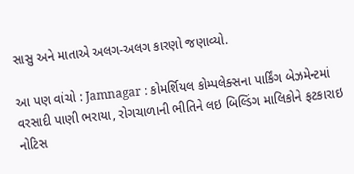સાસુ અને માતાએ અલગ-અલગ કારણો જણાવ્યો.

આ પણ વાંચો : Jamnagar : કોમર્શિયલ કોમ્પલેક્સના પાર્કિંગ બેઝમેન્ટમાં વરસાદી પાણી ભરાયા, રોગચાળાની ભીતિને લઇ બિલ્ડિંગ માલિકોને ફટકારાઇ નોટિસ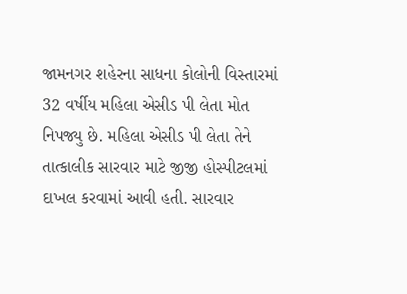જામનગર શહેરના સાધના કોલોની વિસ્તારમાં 32 વર્ષીય મહિલા એસીડ પી લેતા મોત નિપજ્યુ છે. મહિલા એસીડ પી લેતા તેને તાત્કાલીક સારવાર માટે જીજી હોસ્પીટલમાં દાખલ કરવામાં આવી હતી. સારવાર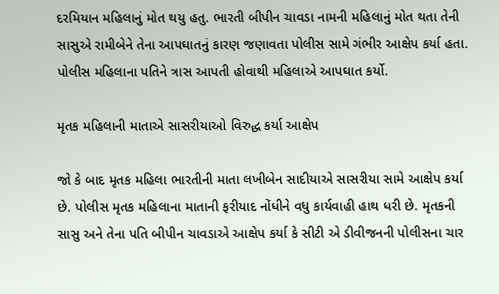દરમિયાન મહિલાનું મોત થયુ હતુ. ભારતી બીપીન ચાવડા નામની મહિલાનું મોત થતા તેની સાસુએ રામીબેને તેના આપઘાતનું કારણ જણાવતા પોલીસ સામે ગંભીર આક્ષેપ કર્યા હતા. પોલીસ મહિલાના પતિને ત્રાસ આપતી હોવાથી મહિલાએ આપઘાત કર્યો.

મૃતક મહિલાની માતાએ સાસરીયાઓ વિરુદ્ધ કર્યા આક્ષેપ

જો કે બાદ મૃતક મહિલા ભારતીની માતા લખીબેન સાદીયાએ સાસરીયા સામે આક્ષેપ કર્યા છે. પોલીસ મૃતક મહિલાના માતાની ફરીયાદ નોંધીને વધુ કાર્યવાહી હાથ ધરી છે. મૃતકની સાસુ અને તેના પતિ બીપીન ચાવડાએ આક્ષેપ કર્યા કે સીટી એ ડીવીજનની પોલીસના ચાર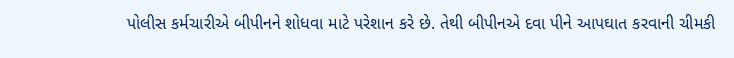પોલીસ કર્મચારીએ બીપીનને શોધવા માટે પરેશાન કરે છે. તેથી બીપીનએ દવા પીને આપઘાત કરવાની ચીમકી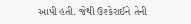આપી હતી. જેથી ઉશ્કેરાઈને તેની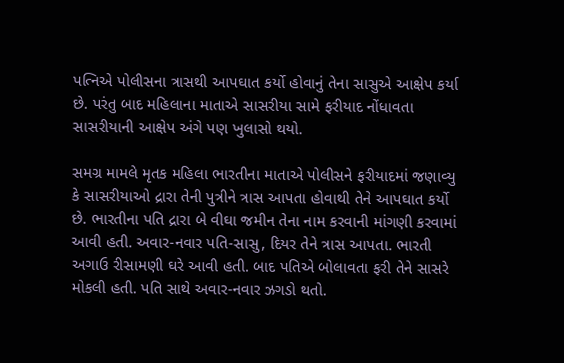પત્નિએ પોલીસના ત્રાસથી આપઘાત કર્યો હોવાનું તેના સાસુએ આક્ષેપ કર્યા છે. પરંતુ બાદ મહિલાના માતાએ સાસરીયા સામે ફરીયાદ નોંધાવતા સાસરીયાની આક્ષેપ અંગે પણ ખુલાસો થયો.

સમગ્ર મામલે મૃતક મહિલા ભારતીના માતાએ પોલીસને ફરીયાદમાં જણાવ્યુ કે સાસરીયાઓ દ્રારા તેની પુત્રીને ત્રાસ આપતા હોવાથી તેને આપઘાત કર્યો છે. ભારતીના પતિ દ્રારા બે વીઘા જમીન તેના નામ કરવાની માંગણી કરવામાં આવી હતી. અવાર-નવાર પતિ-સાસુ, દિયર તેને ત્રાસ આપતા. ભારતી અગાઉ રીસામણી ઘરે આવી હતી. બાદ પતિએ બોલાવતા ફરી તેને સાસરે મોકલી હતી. પતિ સાથે અવાર-નવાર ઝગડો થતો.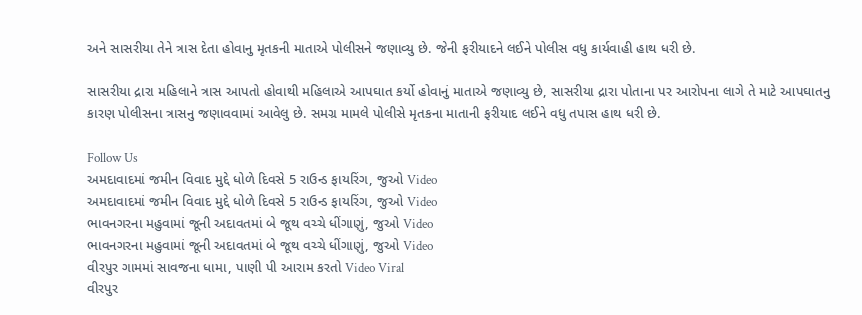અને સાસરીયા તેને ત્રાસ દેતા હોવાનુ મૃતકની માતાએ પોલીસને જણાવ્યુ છે. જેની ફરીયાદને લઈને પોલીસ વધુ કાર્યવાહી હાથ ધરી છે.

સાસરીયા દ્રારા મહિલાને ત્રાસ આપતો હોવાથી મહિલાએ આપઘાત કર્યો હોવાનું માતાએ જણાવ્યુ છે, સાસરીયા દ્રારા પોતાના પર આરોપના લાગે તે માટે આપઘાતનુ કારણ પોલીસના ત્રાસનુ જણાવવામાં આવેલુ છે. સમગ્ર મામલે પોલીસે મૃતકના માતાની ફરીયાદ લઈને વધુ તપાસ હાથ ધરી છે.

Follow Us
અમદાવાદમાં જમીન વિવાદ મુદ્દે ધોળે દિવસે 5 રાઉન્ડ ફાયરિંગ, જુઓ Video
અમદાવાદમાં જમીન વિવાદ મુદ્દે ધોળે દિવસે 5 રાઉન્ડ ફાયરિંગ, જુઓ Video
ભાવનગરના મહુવામાં જૂની અદાવતમાં બે જૂથ વચ્ચે ધીંગાણું, જુઓ Video
ભાવનગરના મહુવામાં જૂની અદાવતમાં બે જૂથ વચ્ચે ધીંગાણું, જુઓ Video
વીરપુર ગામમાં સાવજના ધામા, પાણી પી આરામ કરતો Video Viral
વીરપુર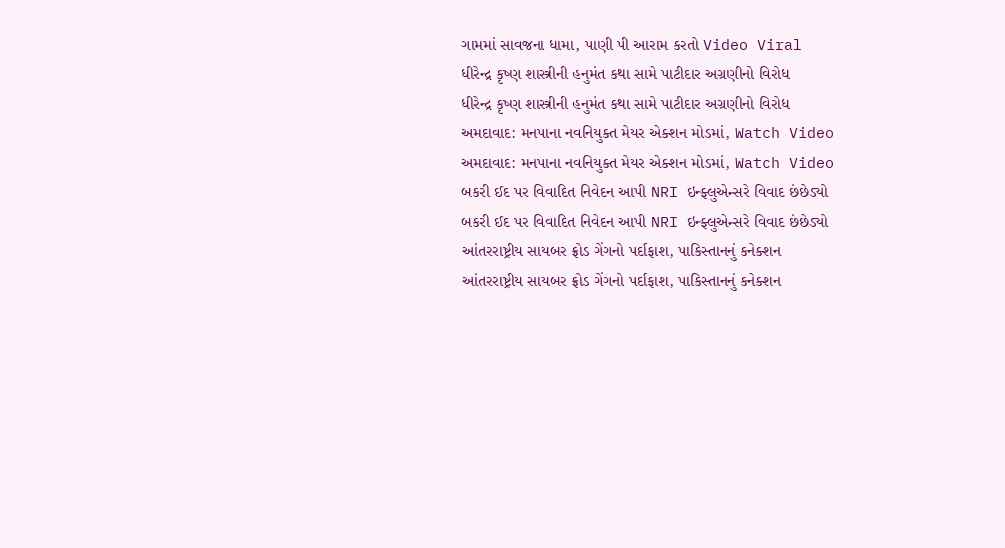ગામમાં સાવજના ધામા, પાણી પી આરામ કરતો Video Viral
ધીરેન્દ્ર કૃષ્ણ શાસ્ત્રીની હનુમંત કથા સામે પાટીદાર અગ્રણીનો વિરોધ
ધીરેન્દ્ર કૃષ્ણ શાસ્ત્રીની હનુમંત કથા સામે પાટીદાર અગ્રણીનો વિરોધ
અમદાવાદ: મનપાના નવનિયુક્ત મેયર એક્શન મોડમાં, Watch Video
અમદાવાદ: મનપાના નવનિયુક્ત મેયર એક્શન મોડમાં, Watch Video
બકરી ઈદ પર વિવાદિત નિવેદન આપી NRI ઇન્ફ્લુએન્સરે વિવાદ છંછેડ્યો
બકરી ઈદ પર વિવાદિત નિવેદન આપી NRI ઇન્ફ્લુએન્સરે વિવાદ છંછેડ્યો
આંતરરાષ્ટ્રીય સાયબર ફ્રોડ ગેંગનો પર્દાફાશ, પાકિસ્તાનનું કનેક્શન
આંતરરાષ્ટ્રીય સાયબર ફ્રોડ ગેંગનો પર્દાફાશ, પાકિસ્તાનનું કનેક્શન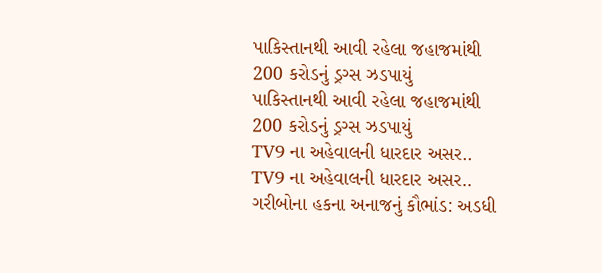પાકિસ્તાનથી આવી રહેલા જહાજમાંથી 200 કરોડનું ડ્રગ્સ ઝડપાયું
પાકિસ્તાનથી આવી રહેલા જહાજમાંથી 200 કરોડનું ડ્રગ્સ ઝડપાયું
TV9 ના અહેવાલની ધારદાર અસર..
TV9 ના અહેવાલની ધારદાર અસર..
ગરીબોના હકના અનાજનું કૌભાંડ: અડધી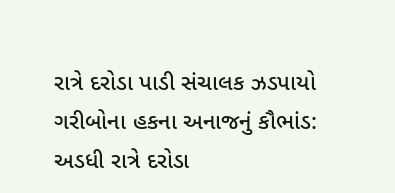રાત્રે દરોડા પાડી સંચાલક ઝડપાયો
ગરીબોના હકના અનાજનું કૌભાંડ: અડધી રાત્રે દરોડા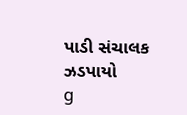પાડી સંચાલક ઝડપાયો
g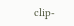clip-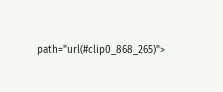path="url(#clip0_868_265)">